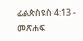ፊልጵስዩስ 4:13 - መጽሐፍ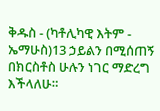ቅዱስ - (ካቶሊካዊ እትም - ኤማሁስ)13 ኃይልን በሚሰጠኝ በክርስቶስ ሁሉን ነገር ማድረግ እችላለሁ።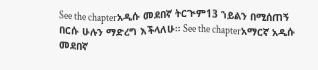See the chapterአዲሱ መደበኛ ትርጒም13 ኀይልን በሚሰጠኝ በርሱ ሁሉን ማድረግ እችላለሁ። See the chapterአማርኛ አዲሱ መደበኛ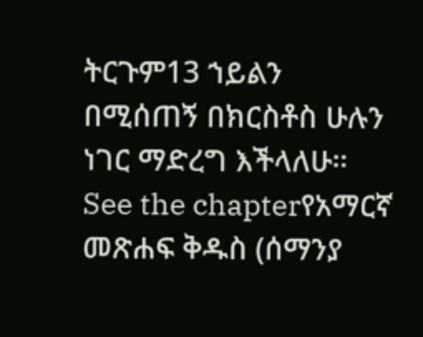ትርጉም13 ኀይልን በሚሰጠኝ በክርስቶስ ሁሉን ነገር ማድረግ እችላለሁ። See the chapterየአማርኛ መጽሐፍ ቅዱስ (ሰማንያ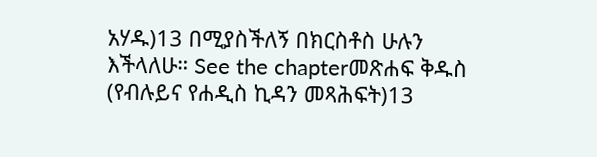አሃዱ)13 በሚያስችለኝ በክርስቶስ ሁሉን እችላለሁ። See the chapterመጽሐፍ ቅዱስ (የብሉይና የሐዲስ ኪዳን መጻሕፍት)13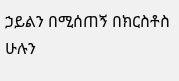ኃይልን በሚሰጠኝ በክርስቶስ ሁሉን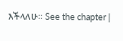እችላለሁ። See the chapter |